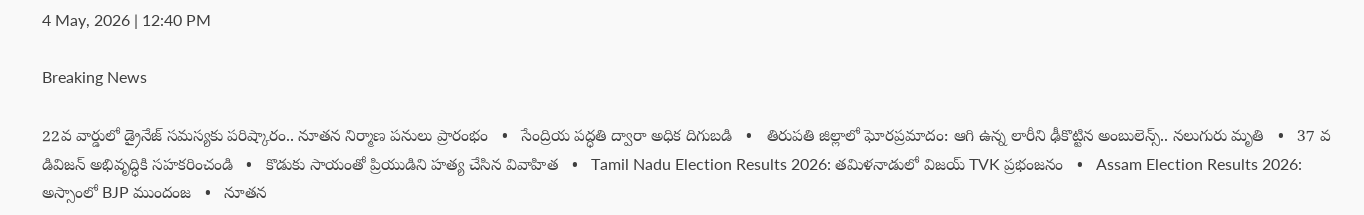4 May, 2026 | 12:40 PM

Breaking News

22వ వార్డులో డ్రైనేజ్ సమస్యకు పరిష్కారం.. నూతన నిర్మాణ పనులు ప్రారంభం   •   సేంద్రియ పద్ధతి ద్వారా అధిక దిగుబడి   •   తిరుపతి జిల్లాలో ఘోరప్ర‌మాదం: ఆగి ఉన్న లారీని ఢీకొట్టిన‌ అంబులెన్స్.. నలుగురు మృతి   •   37 వ డివిజన్ అభివృద్ధికి సహకరించండి   •   కొడుకు సాయంతో ప్రియుడిని హత్య చేసిన వివాహిత   •   Tamil Nadu Election Results 2026: తమిళనాడులో విజయ్ TVK ప్రభంజనం   •   Assam Election Results 2026: అస్సాంలో BJP ముందంజ   •   నూతన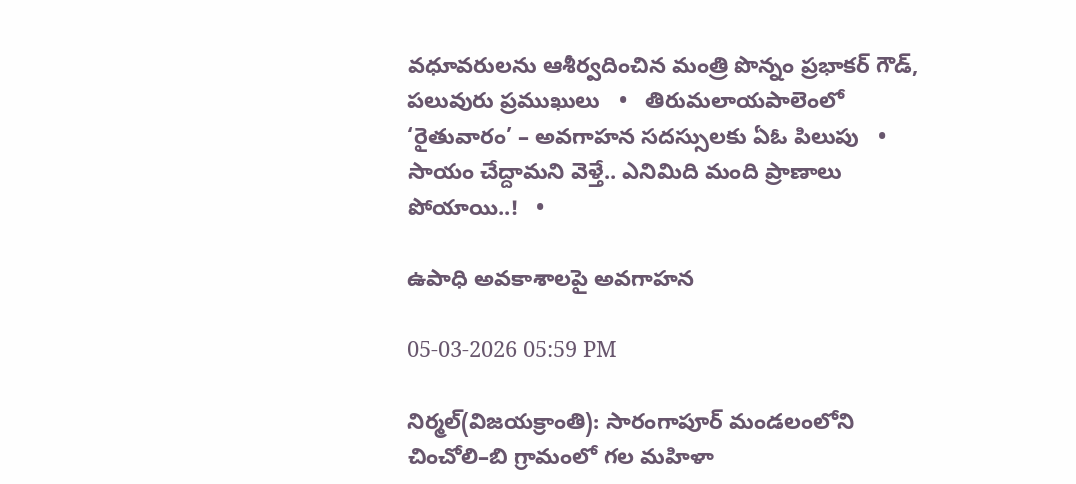వధూవరులను ఆశీర్వదించిన మంత్రి పొన్నం ప్రభాకర్ గౌడ్, పలువురు ప్రముఖులు   •   తిరుమలాయపాలెంలో ‘రైతువారం’ – అవగాహన సదస్సులకు ఏఓ పిలుపు   •   సాయం చేద్దామని వెళ్తే.. ఎనిమిది మంది ప్రాణాలు పోయాయి..!   •

ఉపాధి అవకాశాలపై అవగాహన

05-03-2026 05:59 PM

నిర్మల్(విజయక్రాంతి): సారంగాపూర్ మండలంలోని చించోలి–బి గ్రామంలో గల మహిళా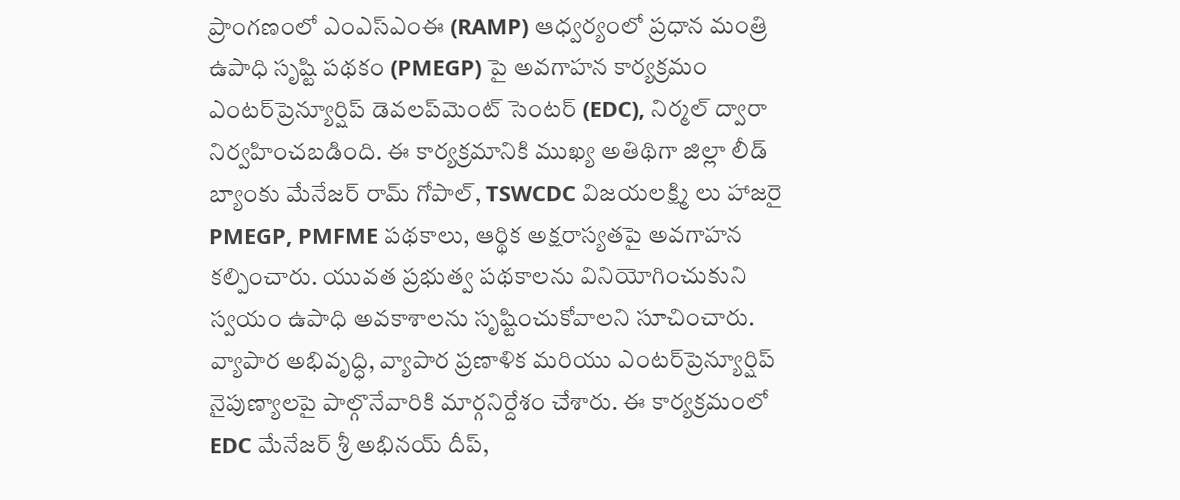ప్రాంగణంలో ఎంఎస్ఎంఈ (RAMP) ఆధ్వర్యంలో ప్రధాన మంత్రి ఉపాధి సృష్టి పథకం (PMEGP) పై అవగాహన కార్యక్రమం ఎంటర్‌ప్రెన్యూర్షిప్ డెవలప్‌మెంట్ సెంటర్ (EDC), నిర్మల్ ద్వారా నిర్వహించబడింది. ఈ కార్యక్రమానికి ముఖ్య అతిథిగా జిల్లా లీడ్ బ్యాంకు మేనేజర్ రామ్ గోపాల్, TSWCDC విజయలక్ష్మి లు హాజరై PMEGP, PMFME పథకాలు, ఆర్థిక అక్షరాస్యతపై అవగాహన కల్పించారు. యువత ప్రభుత్వ పథకాలను వినియోగించుకుని స్వయం ఉపాధి అవకాశాలను సృష్టించుకోవాలని సూచించారు. వ్యాపార అభివృద్ధి, వ్యాపార ప్రణాళిక మరియు ఎంటర్‌ప్రెన్యూర్షిప్ నైపుణ్యాలపై పాల్గొనేవారికి మార్గనిర్దేశం చేశారు. ఈ కార్యక్రమంలో  EDC మేనేజర్ శ్రీ అభినయ్ దీప్,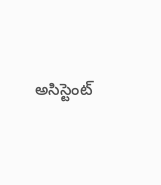అసిస్టెంట్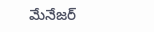మేనేజర్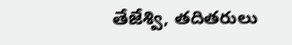తేజేశ్వి, తదితరులు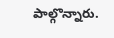పాల్గొన్నారు.